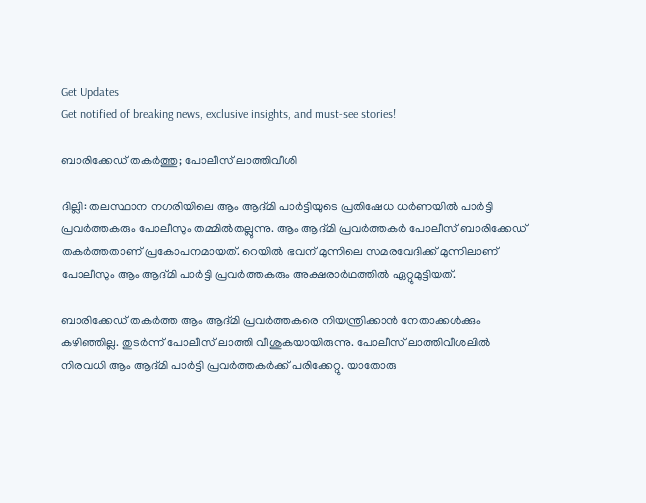Get Updates
Get notified of breaking news, exclusive insights, and must-see stories!

ബാരിക്കേഡ് തകര്‍ത്തു; പോലീസ് ലാത്തിവീശി

ദില്ലി: തലസ്ഥാന നഗരിയിലെ ആം ആദ്മി പാര്‍ട്ടിയുടെ പ്രതിഷേധ ധര്‍ണയില്‍ പാര്‍ട്ടി പ്രവര്‍ത്തകരും പോലീസും തമ്മില്‍തല്ലുന്നു. ആം ആദ്മി പ്രവര്‍ത്തകര്‍ പോലീസ് ബാരിക്കേഡ് തകര്‍ത്തതാണ് പ്രകോപനമായത്. റെയില്‍ ഭവന് മുന്നിലെ സമരവേദിക്ക് മുന്നിലാണ് പോലീസും ആം ആദ്മി പാര്‍ട്ടി പ്രവര്‍ത്തകരും അക്ഷരാര്‍ഥത്തില്‍ ഏറ്റുമുട്ടിയത്.

ബാരിക്കേഡ് തകര്‍ത്ത ആം ആദ്മി പ്രവര്‍ത്തകരെ നിയന്ത്രിക്കാന്‍ നേതാക്കള്‍ക്കും കഴിഞ്ഞില്ല. തുടര്‍ന്ന് പോലീസ് ലാത്തി വീശുകയായിരുന്നു. പോലീസ് ലാത്തിവീശലില്‍ നിരവധി ആം ആദ്മി പാര്‍ട്ടി പ്രവര്‍ത്തകര്‍ക്ക് പരിക്കേറ്റു. യാതോരു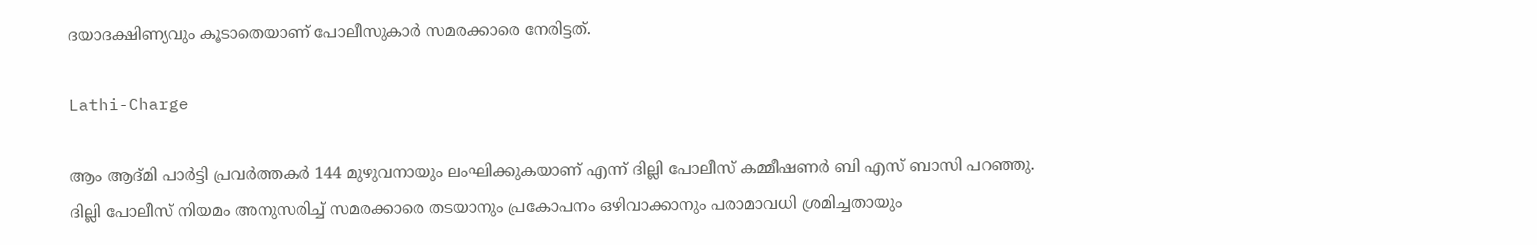ദയാദക്ഷിണ്യവും കൂടാതെയാണ് പോലീസുകാര്‍ സമരക്കാരെ നേരിട്ടത്.

Lathi-Charge

ആം ആദ്മി പാര്‍ട്ടി പ്രവര്‍ത്തകര്‍ 144 മുഴുവനായും ലംഘിക്കുകയാണ് എന്ന് ദില്ലി പോലീസ് കമ്മീഷണര്‍ ബി എസ് ബാസി പറഞ്ഞു. ദില്ലി പോലീസ് നിയമം അനുസരിച്ച് സമരക്കാരെ തടയാനും പ്രകോപനം ഒഴിവാക്കാനും പരാമാവധി ശ്രമിച്ചതായും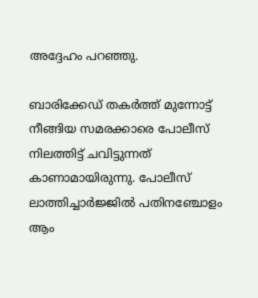അദ്ദേഹം പറഞ്ഞു.

ബാരിക്കേഡ് തകര്‍ത്ത് മുന്നോട്ട് നീങ്ങിയ സമരക്കാരെ പോലീസ് നിലത്തിട്ട് ചവിട്ടുന്നത് കാണാമായിരുന്നു. പോലീസ് ലാത്തിച്ചാര്‍ജ്ജില്‍ പതിനഞ്ചോളം ആം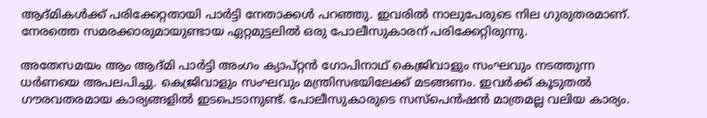ആദ്മികള്‍ക്ക് പരിക്കേറ്റതായി പാര്‍ട്ടി നേതാക്കള്‍ പറഞ്ഞു. ഇവരില്‍ നാലുപേരുടെ നില ഗുരുതരമാണ്. നേരത്തെ സമരക്കാരുമായുണ്ടായ ഏറ്റമുട്ടലില്‍ ഒരു പോലീസുകാരന് പരിക്കേറ്റിരുന്നു.

അതേസമയം ആം ആദ്മി പാര്‍ട്ടി അംഗം ക്യാപ്റ്റന്‍ ഗോപിനാഥ് കെജ്രിവാളും സംഘവും നടത്തുന്ന ധര്‍ണയെ അപലപിച്ചു. കെജ്രിവാളും സംഘവും മന്ത്രിസഭയിലേക്ക് മടങ്ങണം. ഇവര്‍ക്ക് കൂടുതല്‍ ഗൗരവതരമായ കാര്യങ്ങളില്‍ ഇടപെടാനുണ്ട്. പോലീസുകാരുടെ സസ്‌പെന്‍ഷന്‍ മാത്രമല്ല വലിയ കാര്യം.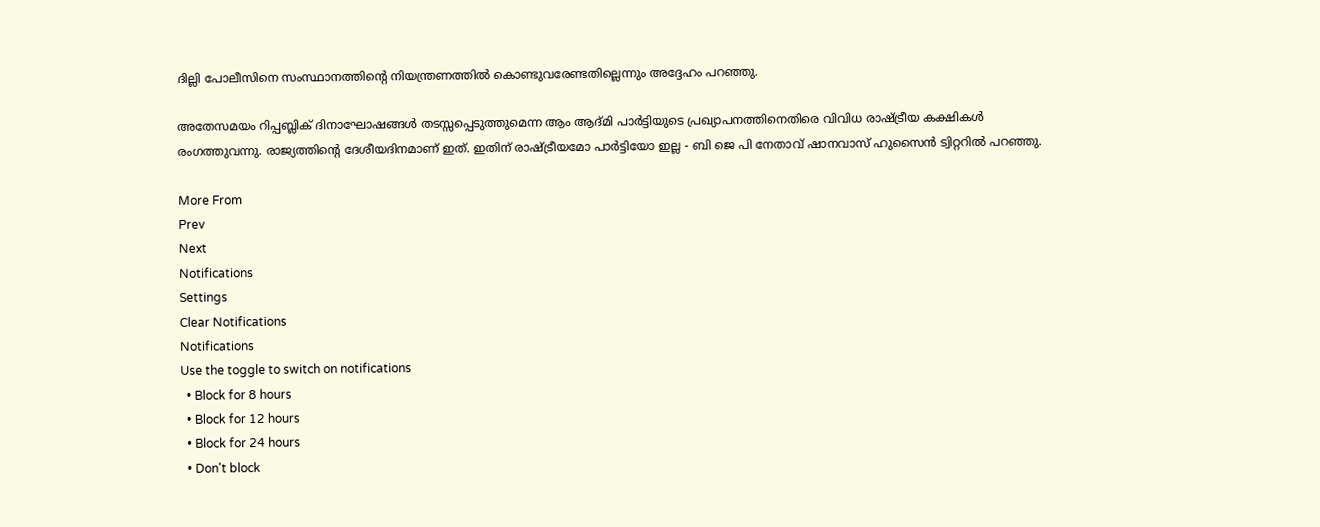ദില്ലി പോലീസിനെ സംസ്ഥാനത്തിന്റെ നിയന്ത്രണത്തില്‍ കൊണ്ടുവരേണ്ടതില്ലെന്നും അദ്ദേഹം പറഞ്ഞു.

അതേസമയം റിപ്പബ്ലിക് ദിനാഘോഷങ്ങള്‍ തടസ്സപ്പെടുത്തുമെന്ന ആം ആദ്മി പാര്‍ട്ടിയുടെ പ്രഖ്യാപനത്തിനെതിരെ വിവിധ രാഷ്ട്രീയ കക്ഷികള്‍ രംഗത്തുവന്നു. രാജ്യത്തിന്റെ ദേശീയദിനമാണ് ഇത്. ഇതിന് രാഷ്ട്രീയമോ പാര്‍ട്ടിയോ ഇല്ല - ബി ജെ പി നേതാവ് ഷാനവാസ് ഹുസൈന്‍ ട്വിറ്ററില്‍ പറഞ്ഞു.

More From
Prev
Next
Notifications
Settings
Clear Notifications
Notifications
Use the toggle to switch on notifications
  • Block for 8 hours
  • Block for 12 hours
  • Block for 24 hours
  • Don't block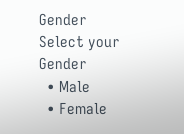Gender
Select your Gender
  • Male
  • Female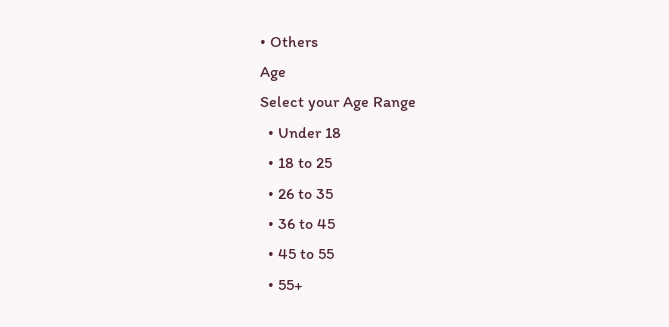• Others
Age
Select your Age Range
  • Under 18
  • 18 to 25
  • 26 to 35
  • 36 to 45
  • 45 to 55
  • 55+